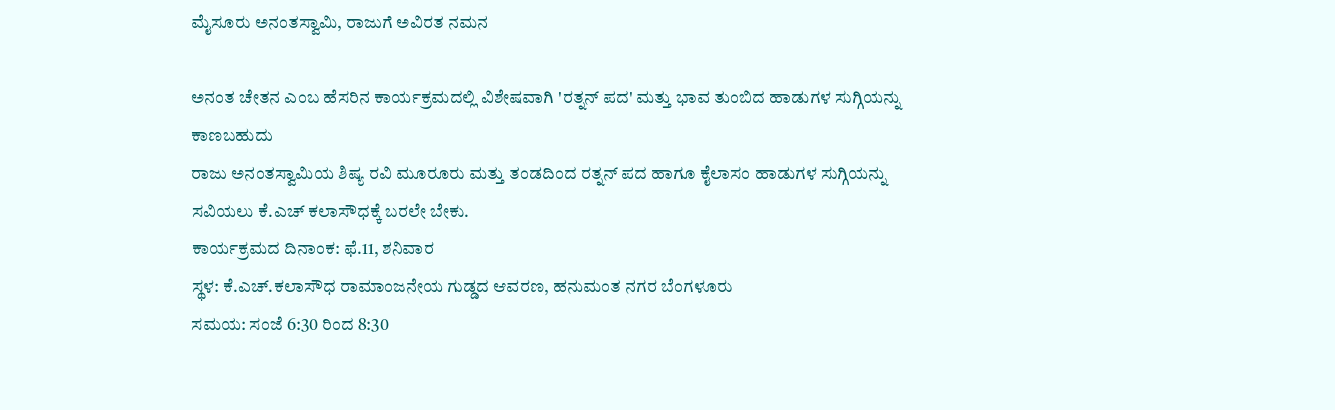ಮೈಸೂರು ಅನಂತಸ್ವಾಮಿ, ರಾಜುಗೆ ಅವಿರತ ನಮನ

ಅನಂತ ಚೇತನ ಎಂಬ ಹೆಸರಿನ ಕಾರ್ಯಕ್ರಮದಲ್ಲಿ ವಿಶೇಷವಾಗಿ 'ರತ್ನನ್ ಪದ' ಮತ್ತು ಭಾವ ತುಂಬಿದ ಹಾಡುಗಳ ಸುಗ್ಗಿಯನ್ನು ಕಾಣಬಹುದು
ರಾಜು ಅನಂತಸ್ವಾಮಿಯ ಶಿಷ್ಯ ರವಿ ಮೂರೂರು ಮತ್ತು ತಂಡದಿಂದ ರತ್ನನ್ ಪದ ಹಾಗೂ ಕೈಲಾಸಂ ಹಾಡುಗಳ ಸುಗ್ಗಿಯನ್ನು ಸವಿಯಲು ಕೆ.ಎಚ್ ಕಲಾಸೌಧಕ್ಕೆ ಬರಲೇ ಬೇಕು.
ಕಾರ್ಯಕ್ರಮದ ದಿನಾಂಕ: ಫೆ.11, ಶನಿವಾರ
ಸ್ಥಳ: ಕೆ.ಎಚ್.ಕಲಾಸೌಧ ರಾಮಾಂಜನೇಯ ಗುಡ್ಡದ ಆವರಣ, ಹನುಮಂತ ನಗರ ಬೆಂಗಳೂರು
ಸಮಯ: ಸಂಜೆ 6:30 ರಿಂದ 8:30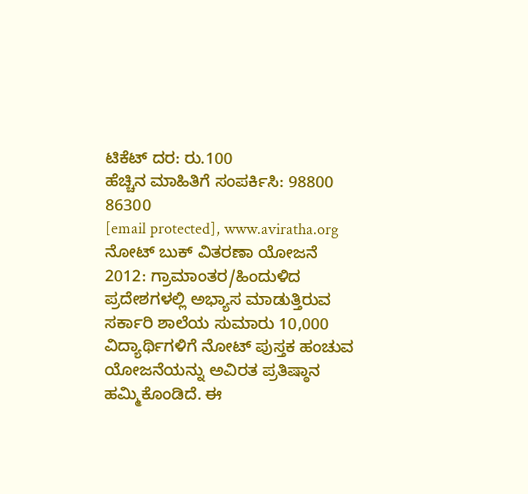ಟಿಕೆಟ್ ದರ: ರು.100
ಹೆಚ್ಚಿನ ಮಾಹಿತಿಗೆ ಸಂಪರ್ಕಿಸಿ: 98800 86300
[email protected], www.aviratha.org
ನೋಟ್ ಬುಕ್ ವಿತರಣಾ ಯೋಜನೆ 2012: ಗ್ರಾಮಾಂತರ/ಹಿಂದುಳಿದ ಪ್ರದೇಶಗಳಲ್ಲಿ ಅಭ್ಯಾಸ ಮಾಡುತ್ತಿರುವ ಸರ್ಕಾರಿ ಶಾಲೆಯ ಸುಮಾರು 10,000 ವಿದ್ಯಾರ್ಥಿಗಳಿಗೆ ನೋಟ್ ಪುಸ್ತಕ ಹಂಚುವ ಯೋಜನೆಯನ್ನು ಅವಿರತ ಪ್ರತಿಷ್ಠಾನ ಹಮ್ಮಿಕೊಂಡಿದೆ. ಈ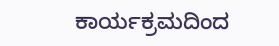ಕಾರ್ಯಕ್ರಮದಿಂದ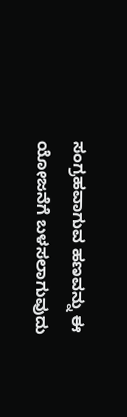ಸಂಗ್ರಹವಾಗುವ ಹಣವನ್ನು ಈ ಯೋಜನೆಗೆ ಬಳಸಲಾಗುವುದು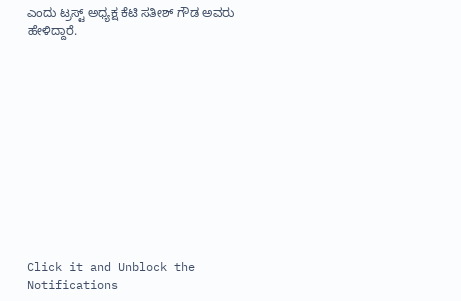ಎಂದು ಟ್ರಸ್ಟ್ ಅಧ್ಯಕ್ಷ ಕೆಟಿ ಸತೀಶ್ ಗೌಡ ಅವರು ಹೇಳಿದ್ದಾರೆ.












Click it and Unblock the Notifications